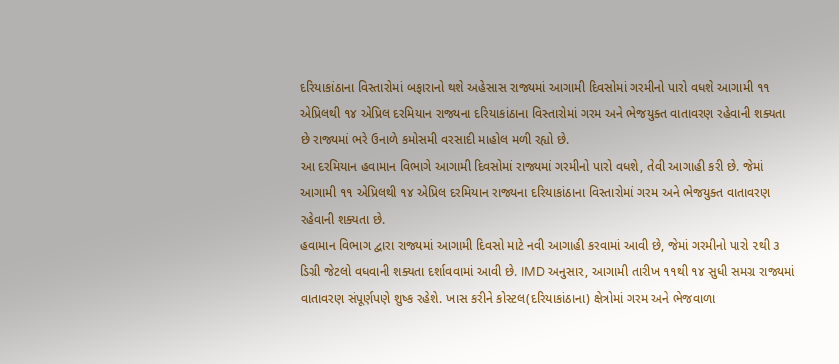દરિયાકાંઠાના વિસ્તારોમાં બફારાનો થશે અહેસાસ રાજ્યમાં આગામી દિવસોમાં ગરમીનો પારો વધશે આગામી ૧૧ એપ્રિલથી ૧૪ એપ્રિલ દરમિયાન રાજ્યના દરિયાકાંઠાના વિસ્તારોમાં ગરમ અને ભેજયુક્ત વાતાવરણ રહેવાની શક્યતા છે રાજ્યમાં ભરે ઉનાળે કમોસમી વરસાદી માહોલ મળી રહ્યો છે.
આ દરમિયાન હવામાન વિભાગે આગામી દિવસોમાં રાજ્યમાં ગરમીનો પારો વધશે, તેવી આગાહી કરી છે. જેમાં આગામી ૧૧ એપ્રિલથી ૧૪ એપ્રિલ દરમિયાન રાજ્યના દરિયાકાંઠાના વિસ્તારોમાં ગરમ અને ભેજયુક્ત વાતાવરણ રહેવાની શક્યતા છે.
હવામાન વિભાગ દ્વારા રાજ્યમાં આગામી દિવસો માટે નવી આગાહી કરવામાં આવી છે, જેમાં ગરમીનો પારો ૨થી ૩ ડિગ્રી જેટલો વધવાની શક્યતા દર્શાવવામાં આવી છે. IMD અનુસાર, આગામી તારીખ ૧૧થી ૧૪ સુધી સમગ્ર રાજ્યમાં વાતાવરણ સંપૂર્ણપણે શુષ્ક રહેશે. ખાસ કરીને કોસ્ટલ(દરિયાકાંઠાના) ક્ષેત્રોમાં ગરમ અને ભેજવાળા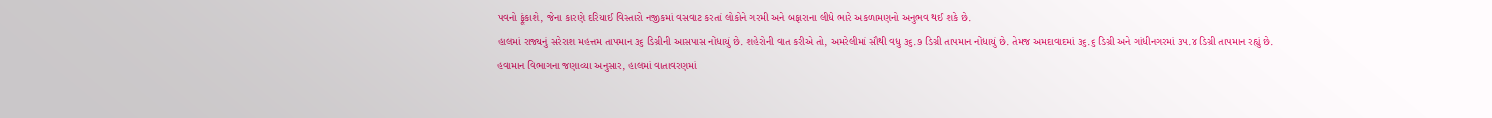પવનો ફૂંકાશે, જેના કારણે દરિયાઈ વિસ્તારો નજીકમાં વસવાટ કરતાં લોકોને ગરમી અને બફારાના લીધે ભારે અકળામણનો અનુભવ થઈ શકે છે.
હાલમાં રાજ્યનું સરેરાશ મહત્તમ તાપમાન ૩૬ ડિગ્રીની આસપાસ નોંધાયું છે. શહેરોની વાત કરીએ તો, અમરેલીમાં સૌથી વધુ ૩૬.૭ ડિગ્રી તાપમાન નોંધાયું છે. તેમજ અમદાવાદમાં ૩૬.૬ ડિગ્રી અને ગાંધીનગરમાં ૩૫.૪ ડિગ્રી તાપમાન રહ્યું છે.
હવામાન વિભાગના જણાવ્યા અનુસાર, હાલમાં વાતાવરણમાં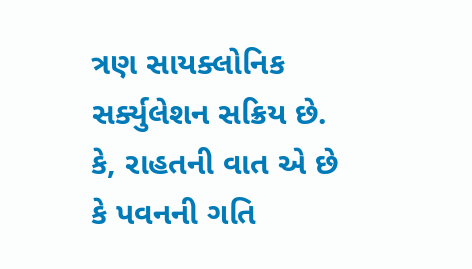ત્રણ સાયક્લોનિક સર્ક્યુલેશન સક્રિય છે. કે, રાહતની વાત એ છે કે પવનની ગતિ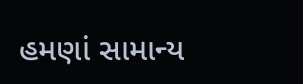હમણાં સામાન્ય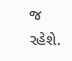જ રહેશે.